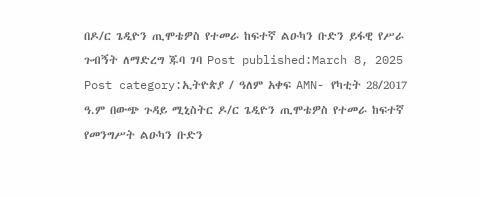በዶ/ር ጌዲዮን ጢሞቴዎስ የተመራ ከፍተኛ ልዑካን ቡድን ይፋዊ የሥራ ጉብኝት ለማድረግ ጁባ ገባ Post published:March 8, 2025 Post category:ኢትዮጵያ / ዓለም አቀፍ AMN- የካቲት 28/2017 ዓ.ም በውጭ ጉዳይ ሚኒስትር ዶ/ር ጌዲዮን ጢሞቴዎስ የተመራ ከፍተኛ የመንግሥት ልዑካን ቡድን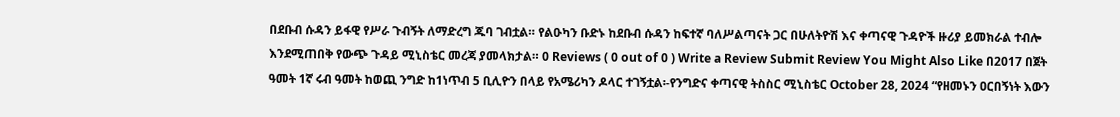በደቡብ ሱዳን ይፋዊ የሥራ ጉብኝት ለማድረግ ጁባ ገብቷል። የልዑካን ቡድኑ ከደቡብ ሱዳን ከፍተኛ ባለሥልጣናት ጋር በሁለትዮሽ እና ቀጣናዊ ጉዳዮች ዙሪያ ይመክራል ተብሎ እንደሚጠበቅ የውጭ ጉዳይ ሚኒስቴር መረጃ ያመላክታል። 0 Reviews ( 0 out of 0 ) Write a Review Submit Review You Might Also Like በ2017 በጀት ዓመት 1ኛ ሩብ ዓመት ከወጪ ንግድ ከ1ነጥብ 5 ቢሊዮን በላይ የአሜሪካን ዶላር ተገኝቷል፡-የንግድና ቀጣናዊ ትስስር ሚኒስቴር October 28, 2024 “የዘመኑን ዐርበኝነት እውን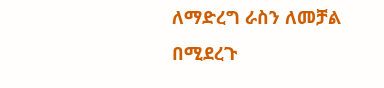ለማድረግ ራስን ለመቻል በሚደረጉ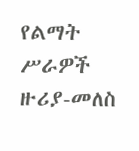የልማት ሥራዎች ዙሪያ-መለስ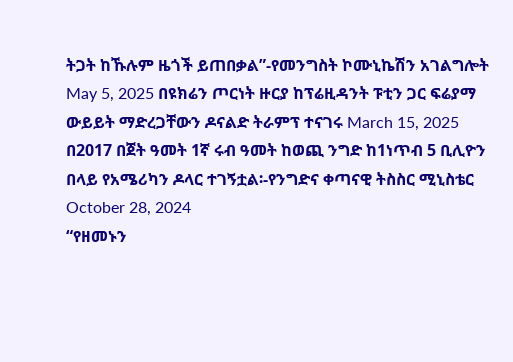ትጋት ከኹሉም ዜጎች ይጠበቃል”-የመንግስት ኮሙኒኬሽን አገልግሎት May 5, 2025 በዩክሬን ጦርነት ዙርያ ከፕሬዚዳንት ፑቲን ጋር ፍሬያማ ውይይት ማድረጋቸውን ዶናልድ ትራምፕ ተናገሩ March 15, 2025
በ2017 በጀት ዓመት 1ኛ ሩብ ዓመት ከወጪ ንግድ ከ1ነጥብ 5 ቢሊዮን በላይ የአሜሪካን ዶላር ተገኝቷል፡-የንግድና ቀጣናዊ ትስስር ሚኒስቴር October 28, 2024
“የዘመኑን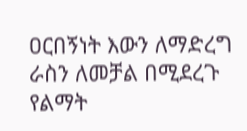ዐርበኝነት እውን ለማድረግ ራስን ለመቻል በሚደረጉ የልማት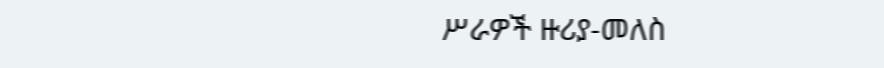ሥራዎች ዙሪያ-መለስ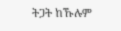ትጋት ከኹሉም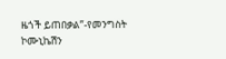ዜጎች ይጠበቃል”-የመንግስት ኮሙኒኬሽን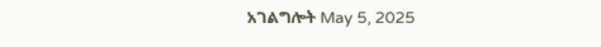አገልግሎት May 5, 2025